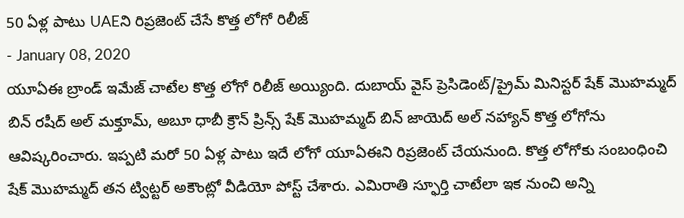50 ఏళ్ల పాటు UAEని రిప్రజెంట్ చేసే కొత్త లోగో రిలీజ్
- January 08, 2020
యూఏఈ బ్రాండ్ ఇమేజ్ చాటేల కొత్త లోగో రిలీజ్ అయ్యింది. దుబాయ్ వైస్ ప్రెసిడెంట్/ప్రైమ్ మినిస్టర్ షేక్ మొహమ్మద్ బిన్ రషీద్ అల్ మక్తూమ్, అబూ ధాబీ క్రౌన్ ప్రిన్స్ షేక్ మొహమ్మద్ బిన్ జాయెద్ అల్ నహ్యాన్ కొత్త లోగోను ఆవిష్కరించారు. ఇప్పటి మరో 50 ఏళ్ల పాటు ఇదే లోగో యూఏఈని రిప్రజెంట్ చేయనుంది. కొత్త లోగోకు సంబంధించి షేక్ మొహమ్మద్ తన ట్విట్టర్ అకౌంట్లో వీడియో పోస్ట్ చేశారు. ఎమిరాతి స్ఫూర్తి చాటేలా ఇక నుంచి అన్ని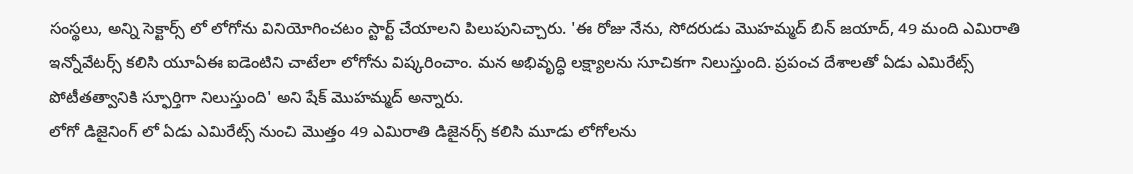సంస్థలు, అన్ని సెక్టార్స్ లో లోగోను వినియోగించటం స్టార్ట్ చేయాలని పిలుపునిచ్చారు. 'ఈ రోజు నేను, సోదరుడు మొహమ్మద్ బిన్ జయాద్, 49 మంది ఎమిరాతి ఇన్నోవేటర్స్ కలిసి యూఏఈ ఐడెంటిని చాటేలా లోగోను విష్కరించాం. మన అభివృద్ధి లక్ష్యాలను సూచికగా నిలుస్తుంది. ప్రపంచ దేశాలతో ఏడు ఎమిరేట్స్ పోటీతత్వానికి స్ఫూర్తిగా నిలుస్తుంది' అని షేక్ మొహమ్మద్ అన్నారు.
లోగో డిజైనింగ్ లో ఏడు ఎమిరేట్స్ నుంచి మొత్తం 49 ఎమిరాతి డిజైనర్స్ కలిసి మూడు లోగోలను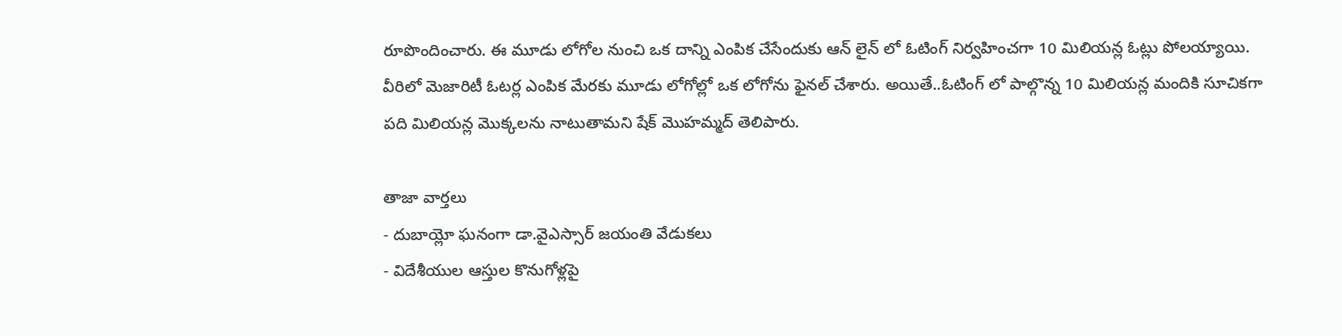రూపొందించారు. ఈ మూడు లోగోల నుంచి ఒక దాన్ని ఎంపిక చేసేందుకు ఆన్ లైన్ లో ఓటింగ్ నిర్వహించగా 10 మిలియన్ల ఓట్లు పోలయ్యాయి. వీరిలో మెజారిటీ ఓటర్ల ఎంపిక మేరకు మూడు లోగోల్లో ఒక లోగోను ఫైనల్ చేశారు. అయితే..ఓటింగ్ లో పాల్గొన్న 10 మిలియన్ల మందికి సూచికగా పది మిలియన్ల మొక్కలను నాటుతామని షేక్ మొహమ్మద్ తెలిపారు.

తాజా వార్తలు
- దుబాయ్లో ఘనంగా డా.వైఎస్సార్ జయంతి వేడుకలు
- విదేశీయుల ఆస్తుల కొనుగోళ్లపై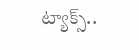ట్యాక్స్..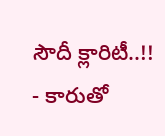సౌదీ క్లారిటీ..!!
- కారుతో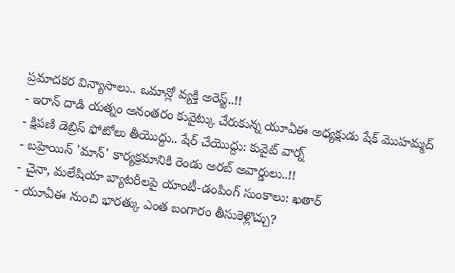ప్రమాదకర విన్యాసాలు.. ఒమాన్లో వ్యక్తి అరెస్ట్..!!
- ఇరాన్ దాడి యత్నం అనంతరం కువైట్కు చేరుకున్న యూఏఈ అధ్యక్షుడు షేక్ మొహమ్మద్
- క్షిపణి డెబ్రిస్ ఫోటోలు తీయొద్దు.. షేర్ చేయొద్దు: కువైట్ వార్న్
- బహ్రెయిన్ 'మాన్' కార్యక్రమానికి రెండు అరబ్ అవార్డులు..!!
- చైనా, మలేషియా బ్యాటరీలపై యాంటీ-డంపింగ్ సుంకాలు: ఖతార్
- యూఏఈ నుంచి భారత్కు ఎంత బంగారం తీసుకెళ్లొచ్చు?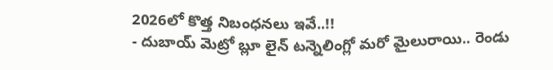2026లో కొత్త నిబంధనలు ఇవే..!!
- దుబాయ్ మెట్రో బ్లూ లైన్ టన్నెలింగ్లో మరో మైలురాయి.. రెండు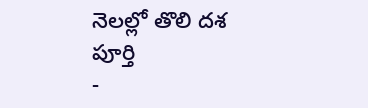నెలల్లో తొలి దశ పూర్తి
-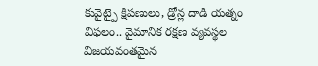కువైట్పై క్షిపణులు, డ్రోన్ల దాడి యత్నం విఫలం.. వైమానిక రక్షణ వ్యవస్థల విజయవంతమైన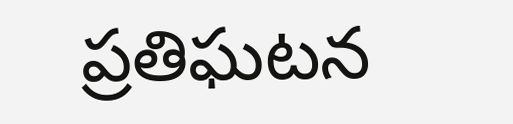ప్రతిఘటన